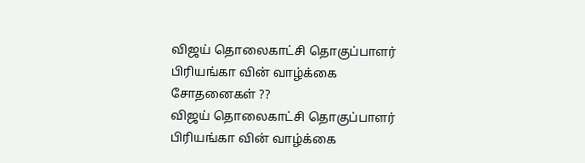விஜய் தொலைகாட்சி தொகுப்பாளர் பிரியங்கா வின் வாழ்க்கை சோதனைகள் ??
விஜய் தொலைகாட்சி தொகுப்பாளர் பிரியங்கா வின் வாழ்க்கை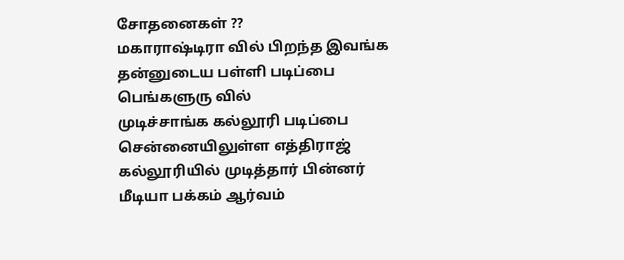சோதனைகள் ??
மகாராஷ்டிரா வில் பிறந்த இவங்க தன்னுடைய பள்ளி படிப்பை பெங்களுரு வில்
முடிச்சாங்க கல்லூரி படிப்பை சென்னையிலுள்ள எத்திராஜ் கல்லூரியில் முடித்தார் பின்னர் மீடியா பக்கம் ஆர்வம்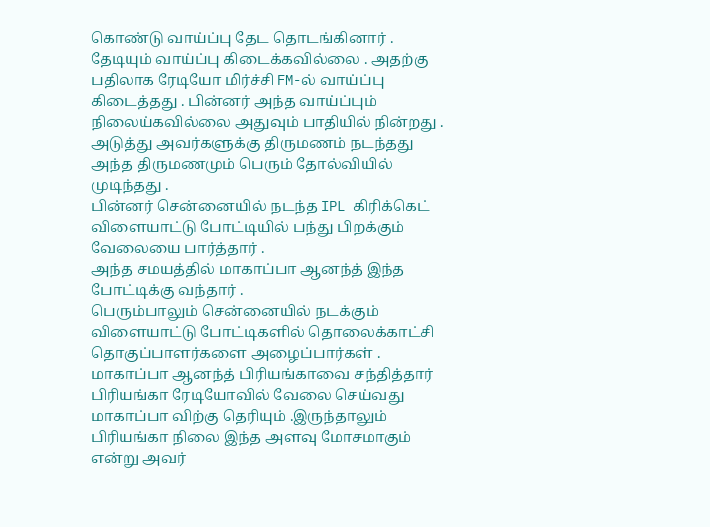கொண்டு வாய்ப்பு தேட தொடங்கினார் .
தேடியும் வாய்ப்பு கிடைக்கவில்லை . அதற்கு பதிலாக ரேடியோ மிர்ச்சி FM-ல் வாய்ப்பு கிடைத்தது . பின்னர் அந்த வாய்ப்பும் நிலைய்கவில்லை அதுவும் பாதியில் நின்றது .
அடுத்து அவர்களுக்கு திருமணம் நடந்தது அந்த திருமணமும் பெரும் தோல்வியில் முடிந்தது .
பின்னர் சென்னையில் நடந்த IPL கிரிக்கெட் விளையாட்டு போட்டியில் பந்து பிறக்கும் வேலையை பார்த்தார் .
அந்த சமயத்தில் மாகாப்பா ஆனந்த் இந்த போட்டிக்கு வந்தார் .
பெரும்பாலும் சென்னையில் நடக்கும் விளையாட்டு போட்டிகளில் தொலைக்காட்சி தொகுப்பாளர்களை அழைப்பார்கள் .
மாகாப்பா ஆனந்த் பிரியங்காவை சந்தித்தார் பிரியங்கா ரேடியோவில் வேலை செய்வது மாகாப்பா விற்கு தெரியும் .இருந்தாலும் பிரியங்கா நிலை இந்த அளவு மோசமாகும் என்று அவர்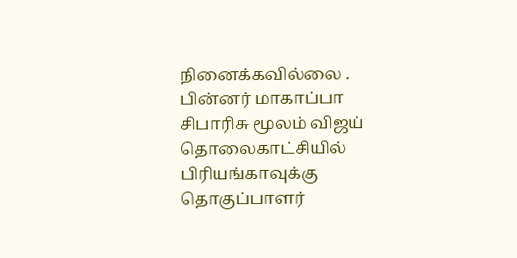நினைக்கவில்லை .
பின்னர் மாகாப்பா சிபாரிசு மூலம் விஜய் தொலைகாட்சியில் பிரியங்காவுக்கு தொகுப்பாளர்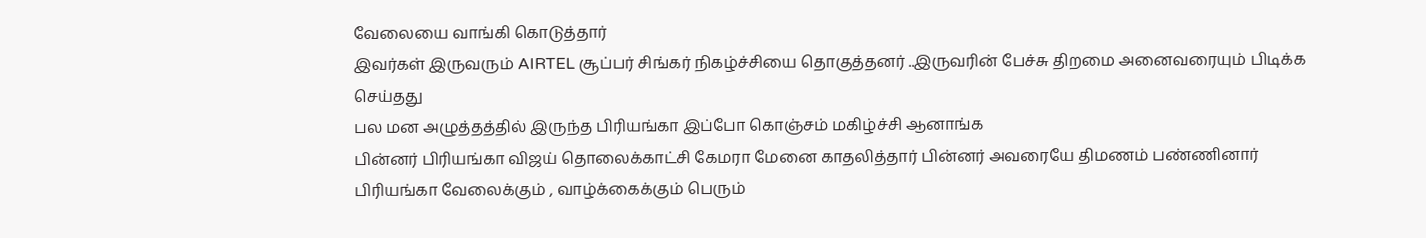வேலையை வாங்கி கொடுத்தார்
இவர்கள் இருவரும் AIRTEL சூப்பர் சிங்கர் நிகழ்ச்சியை தொகுத்தனர் ..இருவரின் பேச்சு திறமை அனைவரையும் பிடிக்க செய்தது
பல மன அழுத்தத்தில் இருந்த பிரியங்கா இப்போ கொஞ்சம் மகிழ்ச்சி ஆனாங்க
பின்னர் பிரியங்கா விஜய் தொலைக்காட்சி கேமரா மேனை காதலித்தார் பின்னர் அவரையே திமணம் பண்ணினார்
பிரியங்கா வேலைக்கும் , வாழ்க்கைக்கும் பெரும்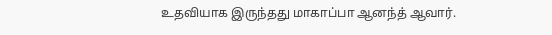உதவியாக இருந்தது மாகாப்பா ஆனந்த் ஆவார்.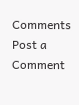Comments
Post a Comment